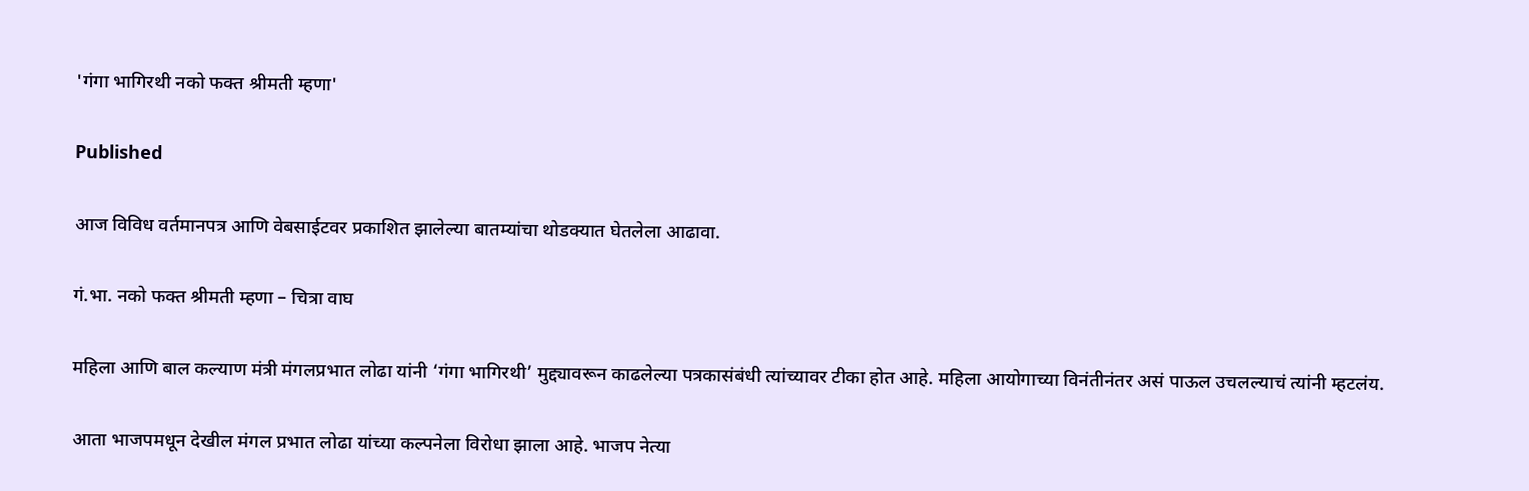'गंगा भागिरथी नको फक्त श्रीमती म्हणा'

Published

आज विविध वर्तमानपत्र आणि वेबसाईटवर प्रकाशित झालेल्या बातम्यांचा थोडक्यात घेतलेला आढावा.

गं.भा. नको फक्त श्रीमती म्हणा – चित्रा वाघ

महिला आणि बाल कल्याण मंत्री मंगलप्रभात लोढा यांनी ‘गंगा भागिरथी’ मुद्द्यावरून काढलेल्या पत्रकासंबंधी त्यांच्यावर टीका होत आहे. महिला आयोगाच्या विनंतीनंतर असं पाऊल उचलल्याचं त्यांनी म्हटलंय.

आता भाजपमधून देखील मंगल प्रभात लोढा यांच्या कल्पनेला विरोधा झाला आहे. भाजप नेत्या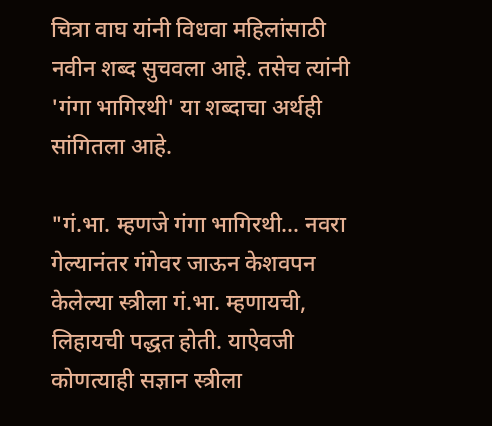चित्रा वाघ यांनी विधवा महिलांसाठी नवीन शब्द सुचवला आहे. तसेच त्यांनी 'गंगा भागिरथी' या शब्दाचा अर्थही सांगितला आहे.

"गं.भा. म्हणजे गंगा भागिरथी… नवरा गेल्यानंतर गंगेवर जाऊन केशवपन केलेल्या स्त्रीला गं.भा. म्हणायची, लिहायची पद्धत होती. याऐवजी कोणत्याही सज्ञान स्त्रीला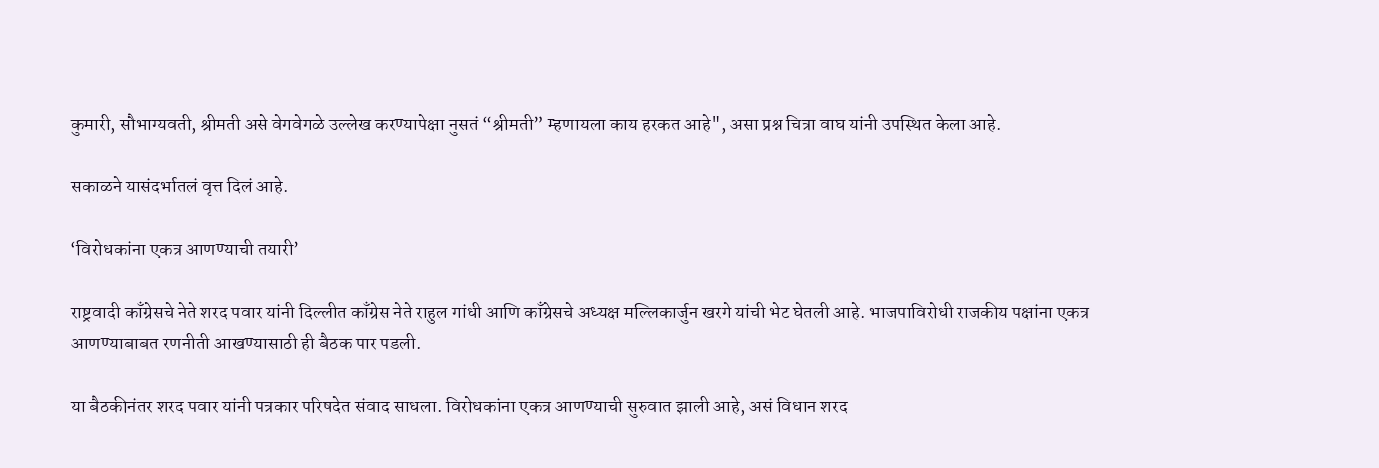कुमारी, सौभाग्यवती, श्रीमती असे वेगवेगळे उल्लेख करण्यापेक्षा नुसतं “श्रीमती” म्हणायला काय हरकत आहे", असा प्रश्न चित्रा वाघ यांनी उपस्थित केला आहे.

सकाळने यासंदर्भातलं वृत्त दिलं आहे.

‘विरोधकांना एकत्र आणण्याची तयारी’

राष्ट्रवादी काँग्रेसचे नेते शरद पवार यांनी दिल्लीत काँग्रेस नेते राहुल गांधी आणि काँग्रेसचे अध्यक्ष मल्लिकार्जुन खरगे यांची भेट घेतली आहे. भाजपाविरोधी राजकीय पक्षांना एकत्र आणण्याबाबत रणनीती आखण्यासाठी ही बैठक पार पडली.

या बैठकीनंतर शरद पवार यांनी पत्रकार परिषदेत संवाद साधला. विरोधकांना एकत्र आणण्याची सुरुवात झाली आहे, असं विधान शरद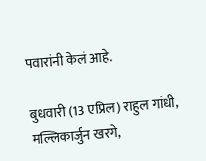पवारांनी केलं आहे.

बुधवारी (13 एप्रिल) राहुल गांधी, मल्लिकार्जुन खरगे,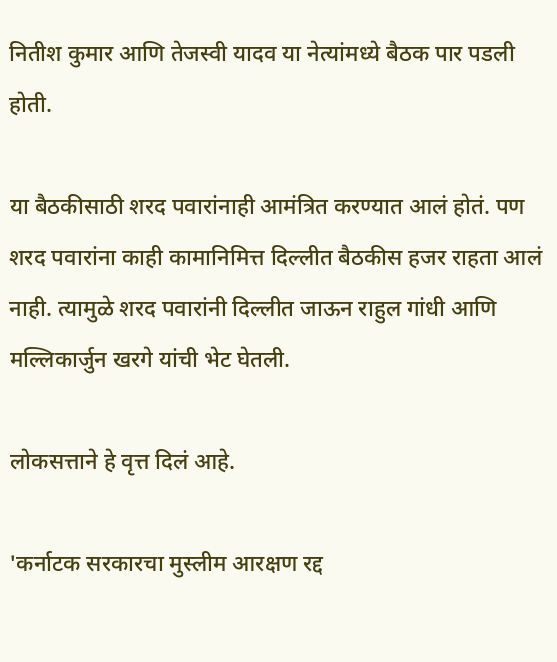नितीश कुमार आणि तेजस्वी यादव या नेत्यांमध्ये बैठक पार पडली होती.

या बैठकीसाठी शरद पवारांनाही आमंत्रित करण्यात आलं होतं. पण शरद पवारांना काही कामानिमित्त दिल्लीत बैठकीस हजर राहता आलं नाही. त्यामुळे शरद पवारांनी दिल्लीत जाऊन राहुल गांधी आणि मल्लिकार्जुन खरगे यांची भेट घेतली.

लोकसत्ताने हे वृत्त दिलं आहे.

'कर्नाटक सरकारचा मुस्लीम आरक्षण रद्द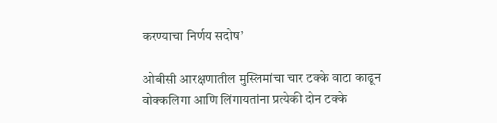करण्याचा निर्णय सदोष’

ओबीसी आरक्षणातील मुस्लिमांचा चार टक्के वाटा काढून वोक्कलिगा आणि लिंगायतांना प्रत्येकी दोन टक्के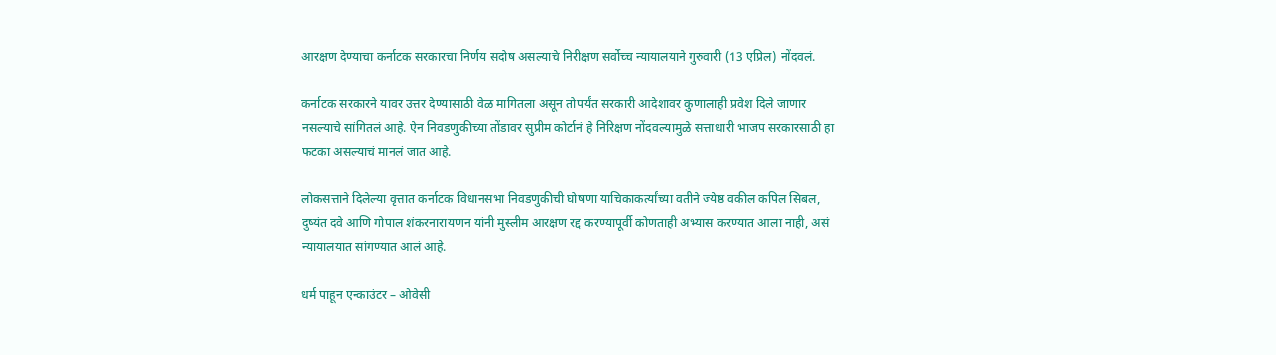आरक्षण देण्याचा कर्नाटक सरकारचा निर्णय सदोष असल्याचे निरीक्षण सर्वोच्च न्यायालयाने गुरुवारी (13 एप्रिल) नोंदवलं.

कर्नाटक सरकारने यावर उत्तर देण्यासाठी वेळ मागितला असून तोपर्यंत सरकारी आदेशावर कुणालाही प्रवेश दिले जाणार नसल्याचे सांगितलं आहे. ऐन निवडणुकीच्या तोंडावर सुप्रीम कोर्टानं हे निरिक्षण नोंदवल्यामुळे सत्ताधारी भाजप सरकारसाठी हा फटका असल्याचं मानलं जात आहे.

लोकसत्ताने दिलेल्या वृत्तात कर्नाटक विधानसभा निवडणुकीची घोषणा याचिकाकर्त्यांच्या वतीने ज्येष्ठ वकील कपिल सिबल, दुष्यंत दवे आणि गोपाल शंकरनारायणन यांनी मुस्लीम आरक्षण रद्द करण्यापूर्वी कोणताही अभ्यास करण्यात आला नाही, असं न्यायालयात सांगण्यात आलं आहे.

धर्म पाहून एन्काउंटर – ओवेसी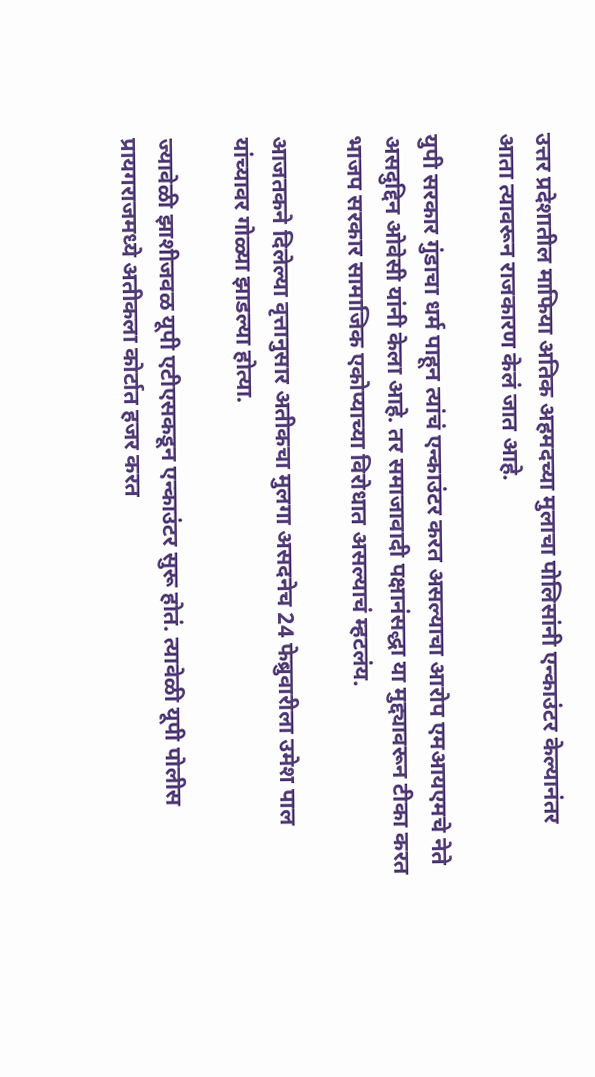उत्तर प्रदेशातील माफिया अतिक अहमदच्या मुलाचा पोलिसांनी एन्काउंटर केल्यानंतर आता त्यावरून राजकारण केलं जात आहे.

युपी सरकार गुंडाचा धर्म पाहून त्यांचं एन्काउंटर करत असल्याचा आरोप एमआयएमचे नेते असदुद्दिन ओवेसी यांनी केला आहे. तर समाजावादी पक्षानंसद्धा या मुद्द्यावरून टीका करत भाजप सरकार सामाजिक एकोप्याच्या विरोधात असल्याचं म्हटलंय.

आजतकने दिलेल्या वृत्तानुसार अतीकचा मुलगा असदनेच 24 फेब्रुवारीला उमेश पाल यांच्यावर गोळ्या झाडल्या होत्या.

ज्यावेळी झाशीजवळ यूपी एटीएसकडून एन्काउंटर सुरू होतं. त्यावेळी यूपी पोलीस प्रायगराजमध्ये अतीकला कोर्टात हजर करत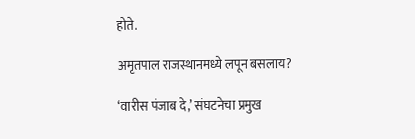होते.

अमृतपाल राजस्थानमध्ये लपून बसलाय?

‘वारीस पंजाब दे,’ संघटनेचा प्रमुख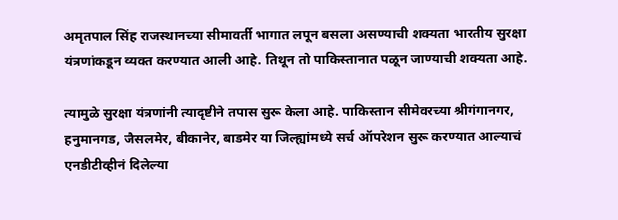अमृतपाल सिंह राजस्थानच्या सीमावर्ती भागात लपून बसला असण्याची शक्यता भारतीय सुरक्षा यंत्रणांकडून व्यक्त करण्यात आली आहे. तिथून तो पाकिस्तानात पळून जाण्याची शक्यता आहे.

त्यामुळे सुरक्षा यंत्रणांनी त्यादृष्टीने तपास सुरू केला आहे. पाकिस्तान सीमेवरच्या श्रीगंगानगर, हनुमानगड, जैसलमेर, बीकानेर, बाडमेर या जिल्ह्यांमध्ये सर्च ऑपरेशन सुरू करण्यात आल्याचं एनडीटीव्हीनं दिलेल्या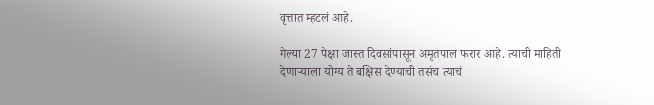वृत्तात म्हटलं आहे.

गेल्या 27 पेक्षा जास्त दिवसांपासून अमृतपाल फरार आहे. त्याची माहिती देणाऱ्याला योग्य ते बक्षिस देण्याची तसंच त्याचं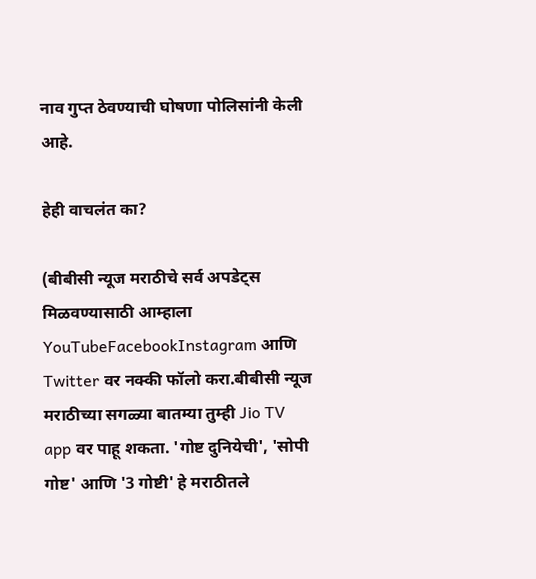नाव गुप्त ठेवण्याची घोषणा पोलिसांनी केली आहे.

हेही वाचलंत का?

(बीबीसी न्यूज मराठीचे सर्व अपडेट्स मिळवण्यासाठी आम्हाला YouTubeFacebookInstagram आणि Twitter वर नक्की फॉलो करा.बीबीसी न्यूज मराठीच्या सगळ्या बातम्या तुम्ही Jio TV app वर पाहू शकता. 'गोष्ट दुनियेची', 'सोपी गोष्ट' आणि '3 गोष्टी' हे मराठीतले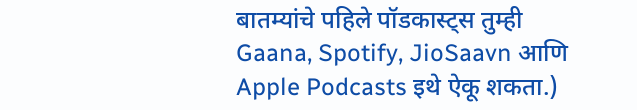बातम्यांचे पहिले पॉडकास्ट्स तुम्ही Gaana, Spotify, JioSaavn आणि Apple Podcasts इथे ऐकू शकता.)